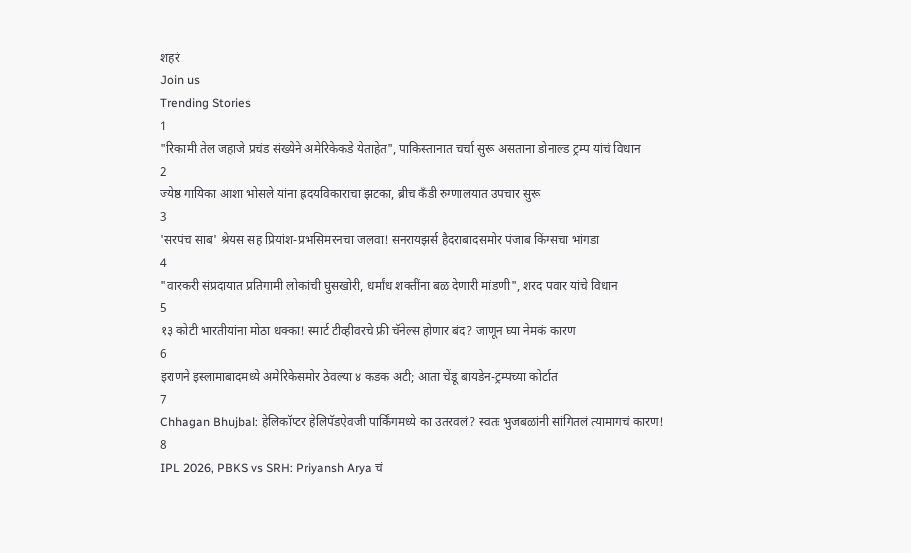शहरं
Join us
Trending Stories
1
"रिकामी तेल जहाजे प्रचंड संख्येने अमेरिकेकडे येताहेत", पाकिस्तानात चर्चा सुरू असताना डोनाल्ड ट्रम्प यांचं विधान
2
ज्येष्ठ गायिका आशा भोसले यांना ह्रदयविकाराचा झटका, ब्रीच कँडी रुग्णालयात उपचार सुरू
3
'सरपंच साब' श्रेयस सह प्रियांश-प्रभसिमरनचा जलवा! सनरायझर्स हैदराबादसमोर पंजाब किंग्सचा भांगडा
4
"वारकरी संप्रदायात प्रतिगामी लोकांची घुसखोरी, धर्मांध शक्तींना बळ देणारी मांडणी", शरद पवार यांचे विधान
5
१३ कोटी भारतीयांना मोठा धक्का! स्मार्ट टीव्हीवरचे फ्री चॅनेल्स होणार बंद? जाणून घ्या नेमकं कारण
6
इराणने इस्लामाबादमध्ये अमेरिकेसमोर ठेवल्या ४ कडक अटी; आता चेंडू बायडेन-ट्रम्पच्या कोर्टात
7
Chhagan Bhujbal: हेलिकॉप्टर हेलिपॅडऐवजी पार्किंगमध्ये का उतरवलं? स्वतः भुजबळांनी सांगितलं त्यामागचं कारण!
8
IPL 2026, PBKS vs SRH: Priyansh Arya चं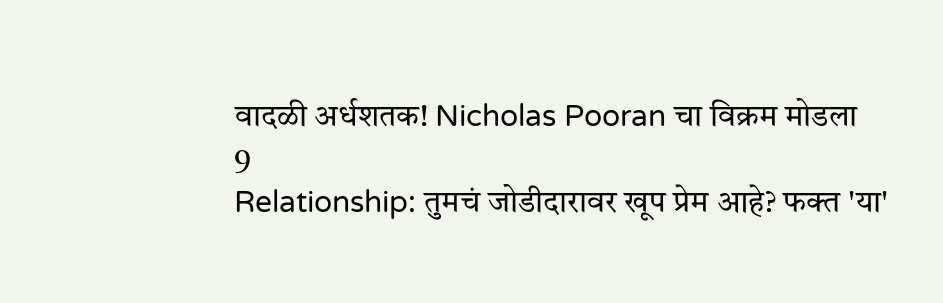वादळी अर्धशतक! Nicholas Pooran चा विक्रम मोडला
9
Relationship: तुमचं जोडीदारावर खूप प्रेम आहे? फक्त 'या'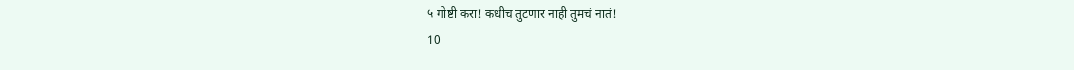५ गोष्टी करा! कधीच तुटणार नाही तुमचं नातं!
10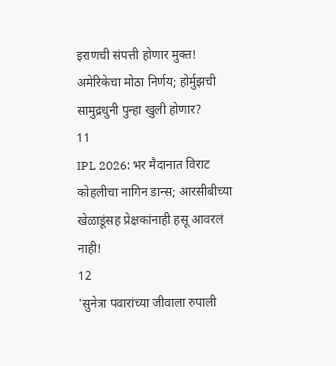इराणची संपत्ती होणार मुक्त! अमेरिकेचा मोठा निर्णय; होर्मुझची सामुद्रधुनी पुन्हा खुली होणार?
11
IPL 2026: भर मैदानात विराट कोहलीचा नागिन डान्स; आरसीबीच्या खेळाडूंसह प्रेक्षकांनाही हसू आवरलं नाही!
12
'सुनेत्रा पवारांच्या जीवाला रुपाली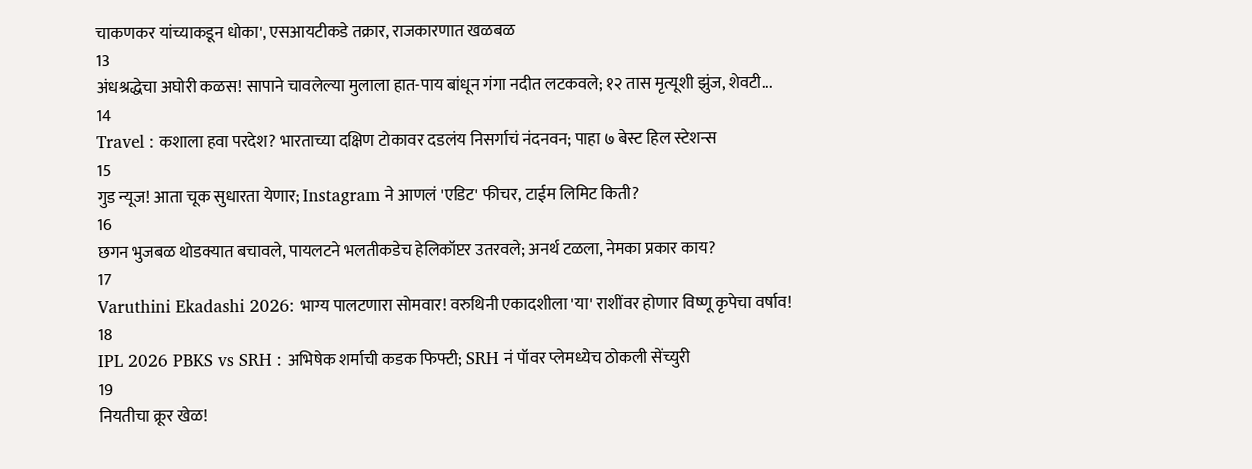चाकणकर यांच्याकडून धोका', एसआयटीकडे तक्रार, राजकारणात खळबळ
13
अंधश्रद्धेचा अघोरी कळस! सापाने चावलेल्या मुलाला हात-पाय बांधून गंगा नदीत लटकवले; १२ तास मृत्यूशी झुंज, शेवटी...
14
Travel : कशाला हवा परदेश? भारताच्या दक्षिण टोकावर दडलंय निसर्गाचं नंदनवन; पाहा ७ बेस्ट हिल स्टेशन्स
15
गुड न्यूज! आता चूक सुधारता येणार; Instagram ने आणलं 'एडिट' फीचर, टाईम लिमिट किती?
16
छगन भुजबळ थोडक्यात बचावले, पायलटने भलतीकडेच हेलिकॉप्टर उतरवले; अनर्थ टळला, नेमका प्रकार काय?
17
Varuthini Ekadashi 2026: भाग्य पालटणारा सोमवार! वरुथिनी एकादशीला 'या' राशींवर होणार विष्णू कृपेचा वर्षाव!
18
IPL 2026 PBKS vs SRH : अभिषेक शर्माची कडक फिफ्टी; SRH नं पॉवर प्लेमध्येच ठोकली सेंच्युरी
19
नियतीचा क्रूर खेळ!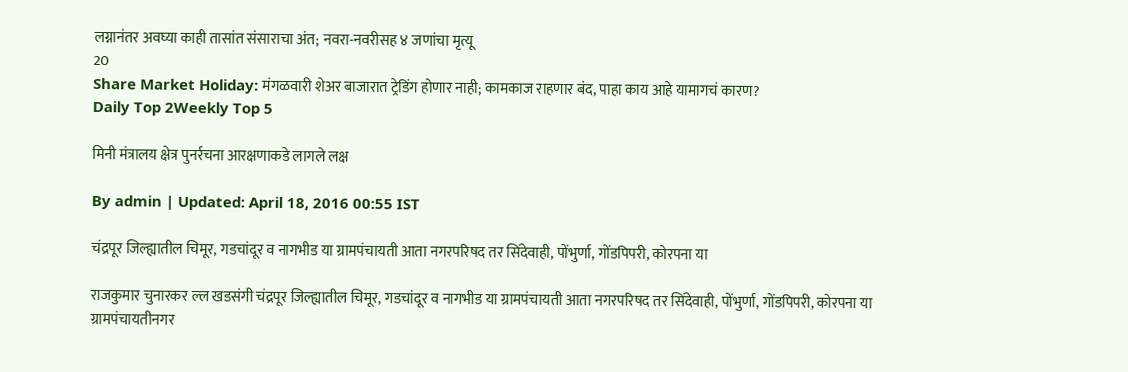लग्नानंतर अवघ्या काही तासांत संसाराचा अंत; नवरा-नवरीसह ४ जणांचा मृत्यू
20
Share Market Holiday: मंगळवारी शेअर बाजारात ट्रेडिंग होणार नाही; कामकाज राहणार बंद, पाहा काय आहे यामागचं कारण?
Daily Top 2Weekly Top 5

मिनी मंत्रालय क्षेत्र पुनर्रचना आरक्षणाकडे लागले लक्ष

By admin | Updated: April 18, 2016 00:55 IST

चंद्रपूर जिल्ह्यातील चिमूर, गडचांदूर व नागभीड या ग्रामपंचायती आता नगरपरिषद तर सिंदेवाही, पोंभुर्णा, गोंडपिपरी, कोरपना या

राजकुमार चुनारकर ल्ल खडसंगी चंद्रपूर जिल्ह्यातील चिमूर, गडचांदूर व नागभीड या ग्रामपंचायती आता नगरपरिषद तर सिंदेवाही, पोंभुर्णा, गोंडपिपरी, कोरपना या ग्रामपंचायतीनगर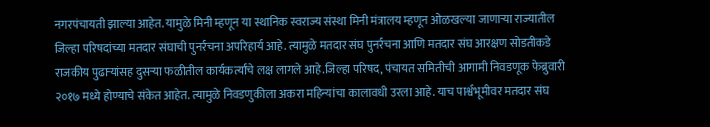नगरपंचायती झाल्या आहेत. यामुळे मिनी म्हणून या स्थानिक स्वराज्य संस्था मिनी मंत्रालय म्हणून ओळखल्या जाणाऱ्या राज्यातील जिल्हा परिषदांच्या मतदार संघाची पुनर्रचना अपरिहार्य आहे. त्यामुळे मतदार संघ पुनर्रचना आणि मतदार संघ आरक्षण सोडतीकडे राजकीय पुढाऱ्यांसह दुसऱ्या फळीतील कार्यकर्त्यांचे लक्ष लागले आहे.जिल्हा परिषद, पंचायत समितीची आगामी निवडणूक फेब्रुवारी २०१७ मध्ये होण्याचे संकेत आहेत. त्यामुळे निवडणुकीला अकरा महिन्यांचा कालावधी उरला आहे. याच पार्श्वभूमीवर मतदार संघ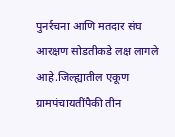पुनर्रचना आणि मतदार संघ आरक्षण सोडतीकडे लक्ष लागले आहे.जिल्ह्यातील एकूण ग्रामपंचायतींपैकी तीन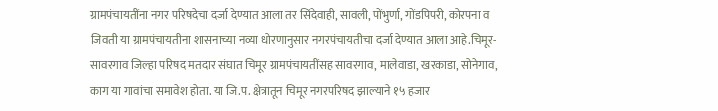ग्रामपंचायतींना नगर परिषदेचा दर्जा देण्यात आला तर सिंदेवाही, सावली, पोंभुर्णा, गोंडपिपरी, कोरपना व जिवती या ग्रामपंचायतीना शासनाच्या नव्या धोरणानुसार नगरपंचायतीचा दर्जा देण्यात आला आहे.चिमूर-सावरगाव जिल्हा परिषद मतदार संघात चिमूर ग्रामपंचायतींसह सावरगाव, मालेवाडा, खरकाडा, सोनेगाव, काग या गावांचा समावेश होता. या जि.प. क्षेत्रातून चिमूर नगरपरिषद झाल्याने १५ हजार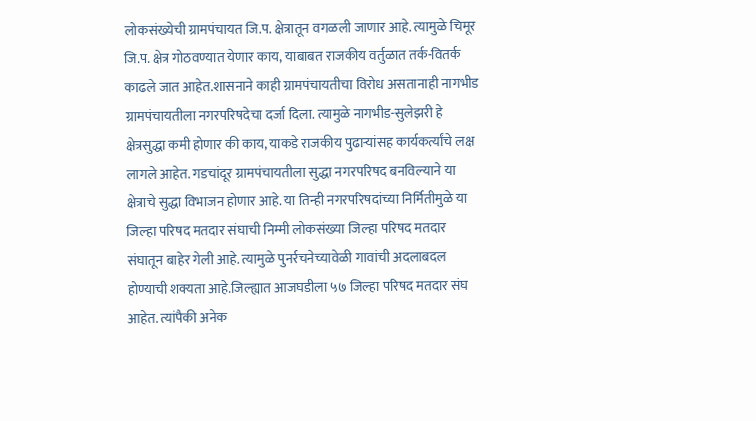लोकसंख्येची ग्रामपंचायत जि.प. क्षेत्रातून वगळली जाणार आहे. त्यामुळे चिमूर जि.प. क्षेत्र गोठवण्यात येणार काय, याबाबत राजकीय वर्तुळात तर्क-वितर्क काढले जात आहेत.शासनाने काही ग्रामपंचायतीचा विरोध असतानाही नागभीड ग्रामपंचायतीला नगरपरिषदेचा दर्जा दिला. त्यामुळे नागभीड-सुलेझरी हे क्षेत्रसुद्धा कमी होणार की काय, याकडे राजकीय पुढाऱ्यांसह कार्यकर्त्यांचे लक्ष लागले आहेत. गडचांदूर ग्रामपंचायतीला सुद्धा नगरपरिषद बनविल्याने या क्षेत्राचे सुद्धा विभाजन होणार आहे. या तिन्ही नगरपरिषदांच्या निर्मितीमुळे या जिल्हा परिषद मतदार संघाची निम्मी लोकसंख्या जिल्हा परिषद मतदार संघातून बाहेर गेली आहे. त्यामुळे पुनर्रचनेच्यावेळी गावांची अदलाबदल होण्याची शक्यता आहे.जिल्ह्यात आजघडीला ५७ जिल्हा परिषद मतदार संघ आहेत. त्यांपैकी अनेक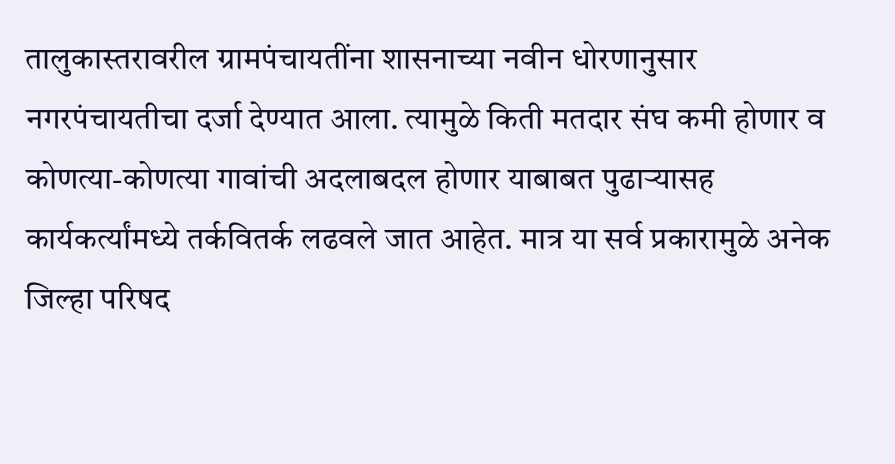तालुकास्तरावरील ग्रामपंचायतींना शासनाच्या नवीन धोरणानुसार नगरपंचायतीचा दर्जा देण्यात आला. त्यामुळे किती मतदार संघ कमी होणार व कोणत्या-कोणत्या गावांची अदलाबदल होणार याबाबत पुढाऱ्यासह कार्यकर्त्यांमध्ये तर्कवितर्क लढवले जात आहेत. मात्र या सर्व प्रकारामुळे अनेक जिल्हा परिषद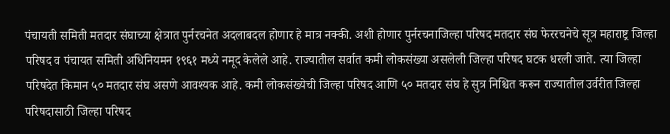पंचायती समिती मतदार संघाच्या क्षेत्रात पुर्नरचनेत अदलाबदल होणार हे मात्र नक्की. अशी होणार पुर्नरचनाजिल्हा परिषद मतदार संघ फेररचनेचे सूत्र महाराष्ट्र जिल्हा परिषद व पंचायत समिती अधिनियमन १९६१ मध्ये नमूद केलेले आहे. राज्यातील सर्वात कमी लोकसंख्या असलेली जिल्हा परिषद घटक धरली जाते. त्या जिल्हा परिषदेत किमान ५० मतदार संघ असणे आवश्यक आहे. कमी लोकसंख्येची जिल्हा परिषद आणि ५० मतदार संघ हे सुत्र निश्चित करून राज्यातील उर्वरीत जिल्हा परिषदासाठी जिल्हा परिषद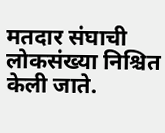मतदार संघाची लोकसंख्या निश्चित केली जाते.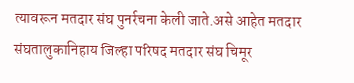त्यावरून मतदार संघ पुनर्रचना केली जाते.असे आहेत मतदार संघतालुकानिहाय जिल्हा परिषद मतदार संघ चिमूर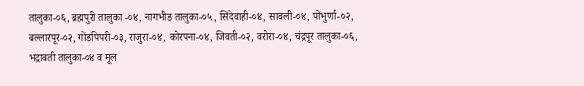तालुका-०६, ब्रह्मपुरी तालुका -०४, नागभीड तालुका-०५, सिंदेवाही-०४, सावली-०४, पोंभुर्णा-०२, बल्लारपूर-०२, गोंडपिपरी-०३, राजुरा-०४, कोरपना-०४, जिवती-०२, वरोरा-०४, चंद्रपूर तालुका-०६, भद्रावती तालुका-०४ व मूल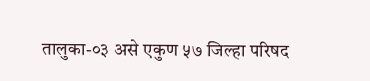तालुका-०३ असे एकुण ५७ जिल्हा परिषद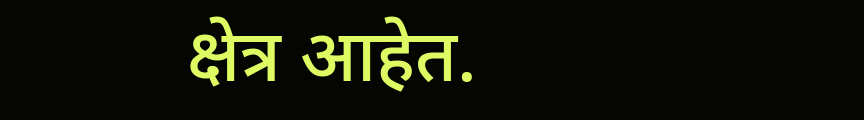क्षेत्र आहेत.